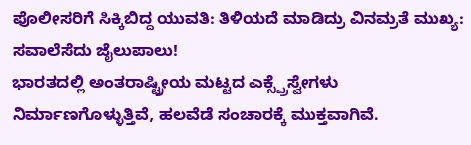ಪೊಲೀಸರಿಗೆ ಸಿಕ್ಕಿಬಿದ್ದ ಯುವತಿ: ತಿಳಿಯದೆ ಮಾಡಿದ್ರು ವಿನಮ್ರತೆ ಮುಖ್ಯ: ಸವಾಲೆಸೆದು ಜೈಲುಪಾಲು!
ಭಾರತದಲ್ಲಿ ಅಂತರಾಷ್ಟ್ರೀಯ ಮಟ್ಟದ ಎಕ್ಸ್ಪ್ರೆಸ್ವೇಗಳು ನಿರ್ಮಾಣಗೊಳ್ಳುತ್ತಿವೆ, ಹಲವೆಡೆ ಸಂಚಾರಕ್ಕೆ ಮುಕ್ತವಾಗಿವೆ.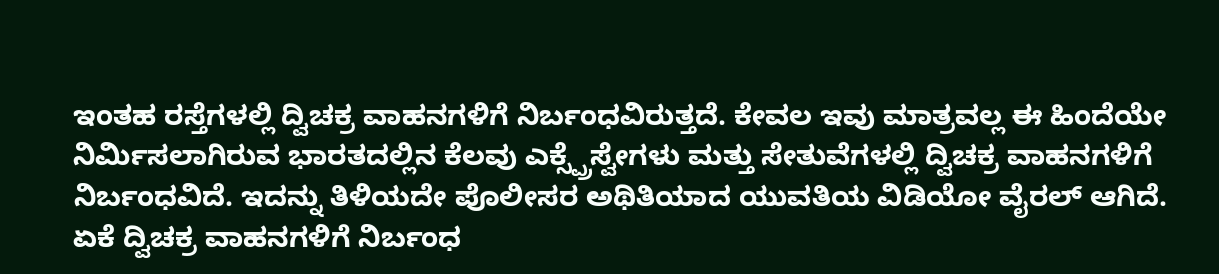ಇಂತಹ ರಸ್ತೆಗಳಲ್ಲಿ ದ್ವಿಚಕ್ರ ವಾಹನಗಳಿಗೆ ನಿರ್ಬಂಧವಿರುತ್ತದೆ. ಕೇವಲ ಇವು ಮಾತ್ರವಲ್ಲ ಈ ಹಿಂದೆಯೇ ನಿರ್ಮಿಸಲಾಗಿರುವ ಭಾರತದಲ್ಲಿನ ಕೆಲವು ಎಕ್ಸ್ಪ್ರೆಸ್ವೇಗಳು ಮತ್ತು ಸೇತುವೆಗಳಲ್ಲಿ ದ್ವಿಚಕ್ರ ವಾಹನಗಳಿಗೆ ನಿರ್ಬಂಧವಿದೆ. ಇದನ್ನು ತಿಳಿಯದೇ ಪೊಲೀಸರ ಅಥಿತಿಯಾದ ಯುವತಿಯ ವಿಡಿಯೋ ವೈರಲ್ ಆಗಿದೆ.
ಏಕೆ ದ್ವಿಚಕ್ರ ವಾಹನಗಳಿಗೆ ನಿರ್ಬಂಧ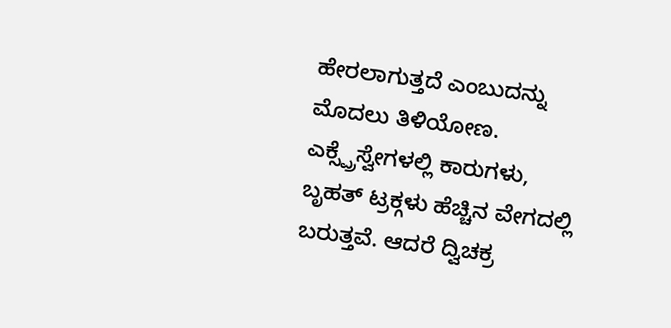ಹೇರಲಾಗುತ್ತದೆ ಎಂಬುದನ್ನು ಮೊದಲು ತಿಳಿಯೋಣ. ಎಕ್ಸ್ಪ್ರೆಸ್ವೇಗಳಲ್ಲಿ ಕಾರುಗಳು, ಬೃಹತ್ ಟ್ರಕ್ಗಳು ಹೆಚ್ಚಿನ ವೇಗದಲ್ಲಿ ಬರುತ್ತವೆ. ಆದರೆ ದ್ವಿಚಕ್ರ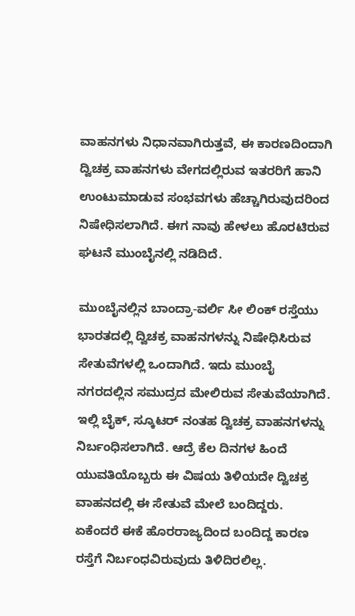ವಾಹನಗಳು ನಿಧಾನವಾಗಿರುತ್ತವೆ, ಈ ಕಾರಣದಿಂದಾಗಿ ದ್ವಿಚಕ್ರ ವಾಹನಗಳು ವೇಗದಲ್ಲಿರುವ ಇತರರಿಗೆ ಹಾನಿ ಉಂಟುಮಾಡುವ ಸಂಭವಗಳು ಹೆಚ್ಚಾಗಿರುವುದರಿಂದ ನಿಷೇಧಿಸಲಾಗಿದೆ. ಈಗ ನಾವು ಹೇಳಲು ಹೊರಟಿರುವ ಘಟನೆ ಮುಂಬೈನಲ್ಲಿ ನಡಿದಿದೆ.

ಮುಂಬೈನಲ್ಲಿನ ಬಾಂದ್ರಾ-ವರ್ಲಿ ಸೀ ಲಿಂಕ್ ರಸ್ತೆಯು ಭಾರತದಲ್ಲಿ ದ್ವಿಚಕ್ರ ವಾಹನಗಳನ್ನು ನಿಷೇಧಿಸಿರುವ ಸೇತುವೆಗಳಲ್ಲಿ ಒಂದಾಗಿದೆ. ಇದು ಮುಂಬೈ ನಗರದಲ್ಲಿನ ಸಮುದ್ರದ ಮೇಲಿರುವ ಸೇತುವೆಯಾಗಿದೆ. ಇಲ್ಲಿ ಬೈಕ್, ಸ್ಕೂಟರ್ ನಂತಹ ದ್ವಿಚಕ್ರ ವಾಹನಗಳನ್ನು ನಿರ್ಬಂಧಿಸಲಾಗಿದೆ. ಆದ್ರೆ ಕೆಲ ದಿನಗಳ ಹಿಂದೆ ಯುವತಿಯೊಬ್ಬರು ಈ ವಿಷಯ ತಿಳಿಯದೇ ದ್ವಿಚಕ್ರ ವಾಹನದಲ್ಲಿ ಈ ಸೇತುವೆ ಮೇಲೆ ಬಂದಿದ್ದರು.
ಏಕೆಂದರೆ ಈಕೆ ಹೊರರಾಜ್ಯದಿಂದ ಬಂದಿದ್ದ ಕಾರಣ ರಸ್ತೆಗೆ ನಿರ್ಬಂಧವಿರುವುದು ತಿಳಿದಿರಲಿಲ್ಲ.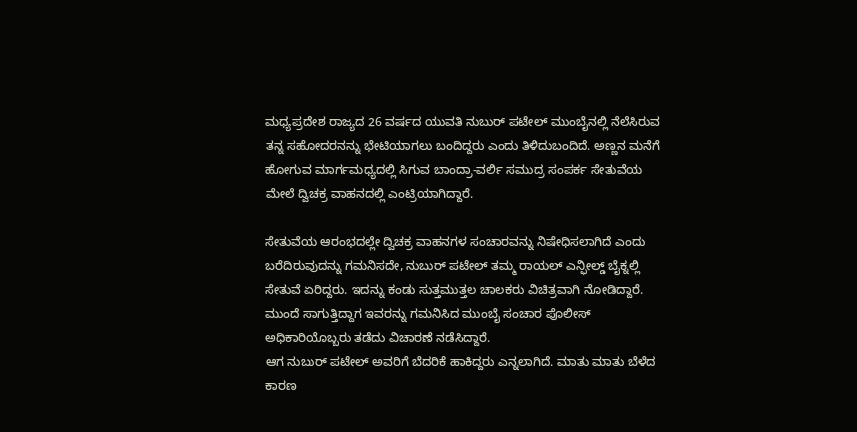ಮಧ್ಯಪ್ರದೇಶ ರಾಜ್ಯದ 26 ವರ್ಷದ ಯುವತಿ ನುಬುರ್ ಪಟೇಲ್ ಮುಂಬೈನಲ್ಲಿ ನೆಲೆಸಿರುವ ತನ್ನ ಸಹೋದರನನ್ನು ಭೇಟಿಯಾಗಲು ಬಂದಿದ್ದರು ಎಂದು ತಿಳಿದುಬಂದಿದೆ. ಅಣ್ಣನ ಮನೆಗೆ ಹೋಗುವ ಮಾರ್ಗಮಧ್ಯದಲ್ಲಿ ಸಿಗುವ ಬಾಂದ್ರಾ-ವರ್ಲಿ ಸಮುದ್ರ ಸಂಪರ್ಕ ಸೇತುವೆಯ ಮೇಲೆ ದ್ವಿಚಕ್ರ ವಾಹನದಲ್ಲಿ ಎಂಟ್ರಿಯಾಗಿದ್ದಾರೆ.

ಸೇತುವೆಯ ಆರಂಭದಲ್ಲೇ ದ್ವಿಚಕ್ರ ವಾಹನಗಳ ಸಂಚಾರವನ್ನು ನಿಷೇಧಿಸಲಾಗಿದೆ ಎಂದು ಬರೆದಿರುವುದನ್ನು ಗಮನಿಸದೇ, ನುಬುರ್ ಪಟೇಲ್ ತಮ್ಮ ರಾಯಲ್ ಎನ್ಫೀಲ್ಡ್ ಬೈಕ್ನಲ್ಲಿ ಸೇತುವೆ ಏರಿದ್ದರು. ಇದನ್ನು ಕಂಡು ಸುತ್ತಮುತ್ತಲ ಚಾಲಕರು ವಿಚಿತ್ರವಾಗಿ ನೋಡಿದ್ದಾರೆ. ಮುಂದೆ ಸಾಗುತ್ತಿದ್ದಾಗ ಇವರನ್ನು ಗಮನಿಸಿದ ಮುಂಬೈ ಸಂಚಾರ ಪೊಲೀಸ್ ಅಧಿಕಾರಿಯೊಬ್ಬರು ತಡೆದು ವಿಚಾರಣೆ ನಡೆಸಿದ್ದಾರೆ.
ಆಗ ನುಬುರ್ ಪಟೇಲ್ ಅವರಿಗೆ ಬೆದರಿಕೆ ಹಾಕಿದ್ದರು ಎನ್ನಲಾಗಿದೆ. ಮಾತು ಮಾತು ಬೆಳೆದ ಕಾರಣ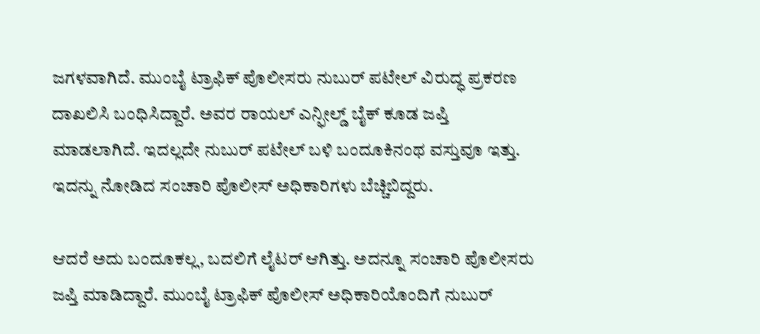ಜಗಳವಾಗಿದೆ. ಮುಂಬೈ ಟ್ರಾಫಿಕ್ ಪೊಲೀಸರು ನುಬುರ್ ಪಟೇಲ್ ವಿರುದ್ಧ ಪ್ರಕರಣ ದಾಖಲಿಸಿ ಬಂಧಿಸಿದ್ದಾರೆ. ಅವರ ರಾಯಲ್ ಎನ್ಫೀಲ್ಡ್ ಬೈಕ್ ಕೂಡ ಜಪ್ತಿ ಮಾಡಲಾಗಿದೆ. ಇದಲ್ಲದೇ ನುಬುರ್ ಪಟೇಲ್ ಬಳಿ ಬಂದೂಕಿನಂಥ ವಸ್ತುವೂ ಇತ್ತು. ಇದನ್ನು ನೋಡಿದ ಸಂಚಾರಿ ಪೊಲೀಸ್ ಅಧಿಕಾರಿಗಳು ಬೆಚ್ಚಿಬಿದ್ದರು.

ಆದರೆ ಅದು ಬಂದೂಕಲ್ಲ, ಬದಲಿಗೆ ಲೈಟರ್ ಆಗಿತ್ತು. ಅದನ್ನೂ ಸಂಚಾರಿ ಪೊಲೀಸರು ಜಪ್ತಿ ಮಾಡಿದ್ದಾರೆ. ಮುಂಬೈ ಟ್ರಾಫಿಕ್ ಪೊಲೀಸ್ ಅಧಿಕಾರಿಯೊಂದಿಗೆ ನುಬುರ್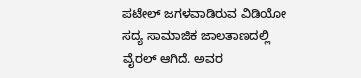ಪಟೇಲ್ ಜಗಳವಾಡಿರುವ ವಿಡಿಯೋ ಸದ್ಯ ಸಾಮಾಜಿಕ ಜಾಲತಾಣದಲ್ಲಿ ವೈರಲ್ ಆಗಿದೆ. ಅವರ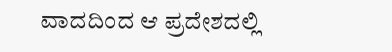ವಾದದಿಂದ ಆ ಪ್ರದೇಶದಲ್ಲಿ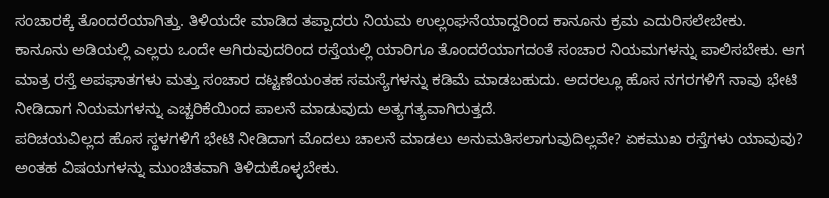ಸಂಚಾರಕ್ಕೆ ತೊಂದರೆಯಾಗಿತ್ತು. ತಿಳಿಯದೇ ಮಾಡಿದ ತಪ್ಪಾದರು ನಿಯಮ ಉಲ್ಲಂಘನೆಯಾದ್ದರಿಂದ ಕಾನೂನು ಕ್ರಮ ಎದುರಿಸಲೇಬೇಕು.
ಕಾನೂನು ಅಡಿಯಲ್ಲಿ ಎಲ್ಲರು ಒಂದೇ ಆಗಿರುವುದರಿಂದ ರಸ್ತೆಯಲ್ಲಿ ಯಾರಿಗೂ ತೊಂದರೆಯಾಗದಂತೆ ಸಂಚಾರ ನಿಯಮಗಳನ್ನು ಪಾಲಿಸಬೇಕು. ಆಗ ಮಾತ್ರ ರಸ್ತೆ ಅಪಘಾತಗಳು ಮತ್ತು ಸಂಚಾರ ದಟ್ಟಣೆಯಂತಹ ಸಮಸ್ಯೆಗಳನ್ನು ಕಡಿಮೆ ಮಾಡಬಹುದು. ಅದರಲ್ಲೂ ಹೊಸ ನಗರಗಳಿಗೆ ನಾವು ಭೇಟಿ ನೀಡಿದಾಗ ನಿಯಮಗಳನ್ನು ಎಚ್ಚರಿಕೆಯಿಂದ ಪಾಲನೆ ಮಾಡುವುದು ಅತ್ಯಗತ್ಯವಾಗಿರುತ್ತದೆ.
ಪರಿಚಯವಿಲ್ಲದ ಹೊಸ ಸ್ಥಳಗಳಿಗೆ ಭೇಟಿ ನೀಡಿದಾಗ ಮೊದಲು ಚಾಲನೆ ಮಾಡಲು ಅನುಮತಿಸಲಾಗುವುದಿಲ್ಲವೇ? ಏಕಮುಖ ರಸ್ತೆಗಳು ಯಾವುವು? ಅಂತಹ ವಿಷಯಗಳನ್ನು ಮುಂಚಿತವಾಗಿ ತಿಳಿದುಕೊಳ್ಳಬೇಕು.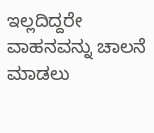ಇಲ್ಲದಿದ್ದರೇ ವಾಹನವನ್ನು ಚಾಲನೆ ಮಾಡಲು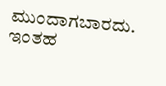ಮುಂದಾಗಬಾರದು. ಇಂತಹ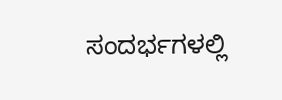ಸಂದರ್ಭಗಳಲ್ಲಿ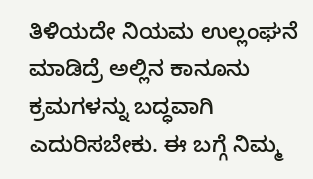ತಿಳಿಯದೇ ನಿಯಮ ಉಲ್ಲಂಘನೆ ಮಾಡಿದ್ರೆ ಅಲ್ಲಿನ ಕಾನೂನು ಕ್ರಮಗಳನ್ನು ಬದ್ಧವಾಗಿ ಎದುರಿಸಬೇಕು. ಈ ಬಗ್ಗೆ ನಿಮ್ಮ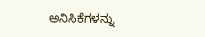ಅನಿಸಿಕೆಗಳನ್ನು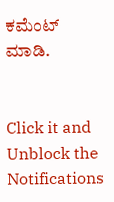ಕಮೆಂಟ್ ಮಾಡಿ.


Click it and Unblock the Notifications